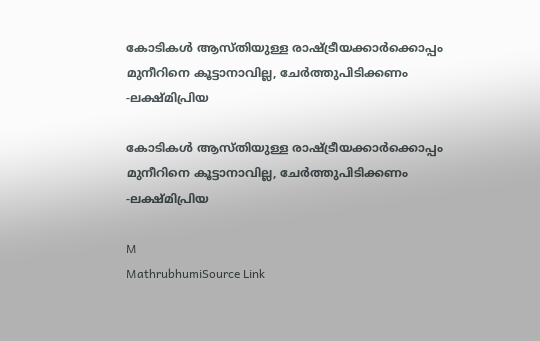കോടികൾ ആസ്തിയുള്ള രാഷ്ട്രീയക്കാർക്കൊപ്പം മുനീറിനെ കൂട്ടാനാവില്ല, ചേർത്തുപിടിക്കണം -ലക്ഷ്മിപ്രിയ

കോടികൾ ആസ്തിയുള്ള രാഷ്ട്രീയക്കാർക്കൊപ്പം മുനീറിനെ കൂട്ടാനാവില്ല, ചേർത്തുപിടിക്കണം -ലക്ഷ്മിപ്രിയ

M
MathrubhumiSource Link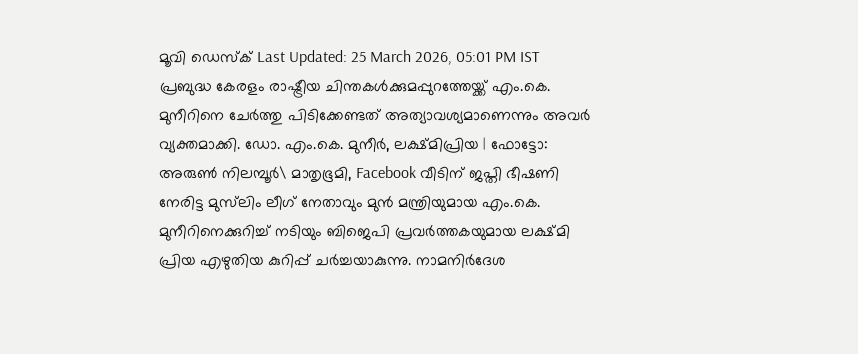മൂവി ഡെസ്ക് Last Updated: 25 March 2026, 05:01 PM IST പ്രബുദ്ധ കേരളം രാഷ്ട്രീയ ചിന്തകൾക്കുമപ്പുറത്തേയ്ക്ക് എം.കെ. മുനീറിനെ ചേർത്തു പിടിക്കേണ്ടത് അത്യാവശ്യമാണെന്നും അവർ വ്യക്തമാക്കി. ഡോ. എം.കെ. മുനീർ, ലക്ഷ്മിപ്രിയ | ഫോട്ടോ: അരുൺ നിലമ്പൂർ\ മാതൃഭൂമി, Facebook വീടിന് ജപ്തി ഭീഷണി നേരിട്ട മുസ്‌ലിം ലീഗ് നേതാവും മുൻ മന്ത്രിയുമായ എം.കെ. മുനീറിനെക്കുറിച്ച് നടിയും ബിജെപി പ്രവർത്തകയുമായ ലക്ഷ്മി പ്രിയ എഴുതിയ കുറിപ്പ് ചർച്ചയാകുന്നു. നാമനിർദേശ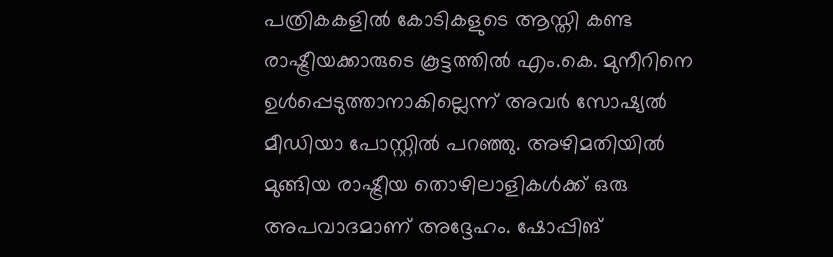പത്രികകളിൽ കോടികളുടെ ആസ്തി കണ്ട രാഷ്ട്രീയക്കാരുടെ കൂട്ടത്തിൽ എം.കെ. മുനീറിനെ ഉൾപ്പെടുത്താനാകില്ലെന്ന് അവർ സോഷ്യൽ മീഡിയാ പോസ്റ്റിൽ പറഞ്ഞു. അഴിമതിയിൽ മുങ്ങിയ രാഷ്ട്രീയ തൊഴിലാളികൾക്ക് ഒരു അപവാദമാണ് അദ്ദേഹം. ഷോപ്പിങ്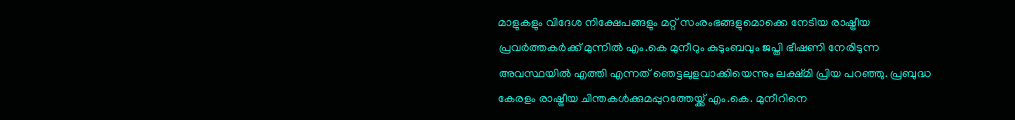മാളുകളും വിദേശ നിക്ഷേപങ്ങളും മറ്റ് സംരംഭങ്ങളുമൊക്കെ നേടിയ രാഷ്ട്രീയ പ്രവർത്തകർക്ക് മുന്നിൽ എം.കെ മുനീറും കുടുംബവും ജപ്തി ഭീഷണി നേരിടുന്ന അവസ്ഥയിൽ എത്തി എന്നത് ഞെട്ടലുളവാക്കിയെന്നും ലക്ഷ്മി പ്രിയ പറഞ്ഞു. പ്രബുദ്ധ കേരളം രാഷ്ട്രീയ ചിന്തകൾക്കുമപ്പുറത്തേയ്ക്ക് എം.കെ. മുനീറിനെ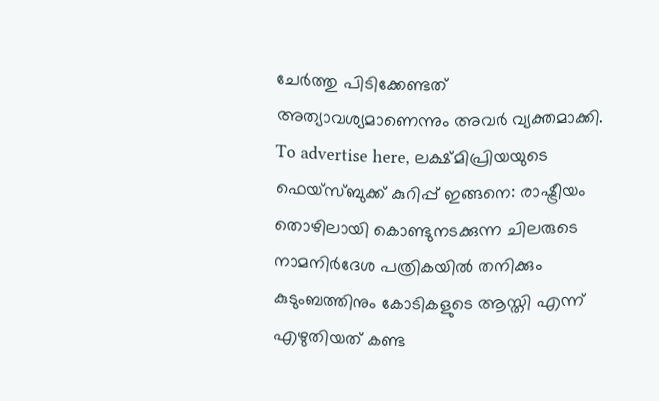ചേർത്തു പിടിക്കേണ്ടത് അത്യാവശ്യമാണെന്നും അവർ വ്യക്തമാക്കി. To advertise here, ലക്ഷ്മിപ്രിയയുടെ ഫെയ്സ്ബുക്ക് കുറിപ്പ് ഇങ്ങനെ: രാഷ്ട്രീയം തൊഴിലായി കൊണ്ടുനടക്കുന്ന ചിലരുടെ നാമനിർദേശ പത്രികയിൽ തനിക്കും കുടുംബത്തിനും കോടികളുടെ ആസ്തി എന്ന് എഴുതിയത് കണ്ട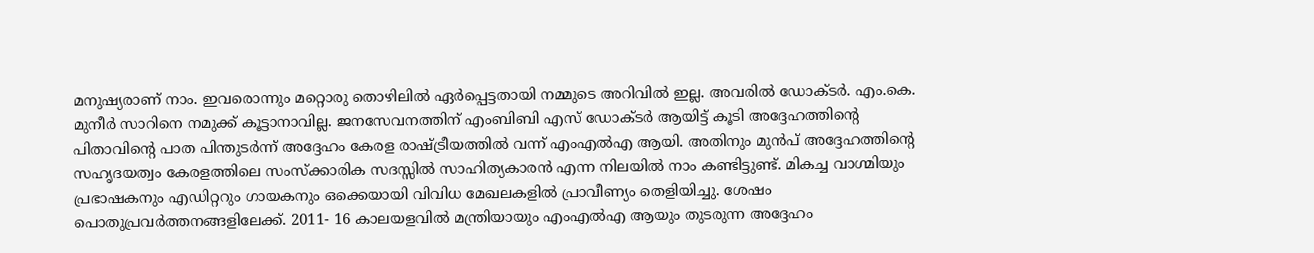മനുഷ്യരാണ് നാം. ഇവരൊന്നും മറ്റൊരു തൊഴിലിൽ ഏർപ്പെട്ടതായി നമ്മുടെ അറിവിൽ ഇല്ല. അവരിൽ ഡോക്ടർ. എം.കെ. മുനീർ സാറിനെ നമുക്ക് കൂട്ടാനാവില്ല. ജനസേവനത്തിന് എംബിബി എസ് ഡോക്ടർ ആയിട്ട് കൂടി അദ്ദേഹത്തിന്റെ പിതാവിന്റെ പാത പിന്തുടർന്ന് അദ്ദേഹം കേരള രാഷ്ട്രീയത്തിൽ വന്ന് എംഎൽഎ ആയി. അതിനും മുൻപ് അദ്ദേഹത്തിന്റെ സഹൃദയത്വം കേരളത്തിലെ സംസ്ക്കാരിക സദസ്സിൽ സാഹിത്യകാരൻ എന്ന നിലയിൽ നാം കണ്ടിട്ടുണ്ട്. മികച്ച വാഗ്മിയും പ്രഭാഷകനും എഡിറ്ററും ഗായകനും ഒക്കെയായി വിവിധ മേഖലകളിൽ പ്രാവീണ്യം തെളിയിച്ചു. ശേഷം പൊതുപ്രവർത്തനങ്ങളിലേക്ക്. 2011- 16 കാലയളവിൽ മന്ത്രിയായും എംഎൽഎ ആയും തുടരുന്ന അദ്ദേഹം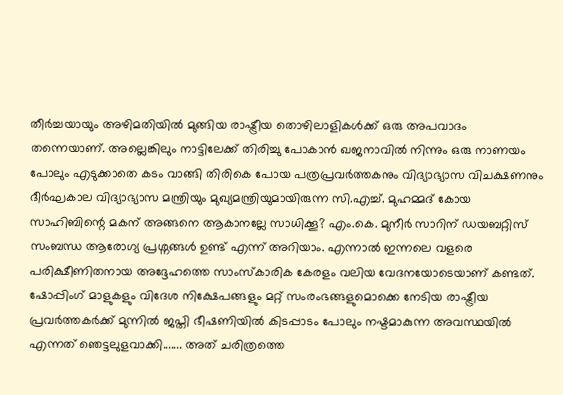തീർച്ചയായും അഴിമതിയിൽ മുങ്ങിയ രാഷ്ട്രീയ തൊഴിലാളികൾക്ക് ഒരു അപവാദം തന്നെയാണ്. അല്ലെങ്കിലും നാട്ടിലേക്ക് തിരിച്ചു പോകാൻ ഖജനാവിൽ നിന്നും ഒരു നാണയം പോലും എടുക്കാതെ കടം വാങ്ങി തിരികെ പോയ പത്രപ്രവർത്തകനും വിദ്യാഭ്യാസ വിചക്ഷണനും ദീർഘകാല വിദ്യാഭ്യാസ മന്ത്രിയും മുഖ്യമന്ത്രിയുമായിരുന്ന സി.എച്ച്. മുഹമ്മദ്‌ കോയ സാഹിബിന്റെ മകന് അങ്ങനെ ആകാനല്ലേ സാധിക്കൂ? എം.കെ. മുനീർ സാറിന് ഡയബറ്റിസ് സംബന്ധ ആരോഗ്യ പ്രശ്നങ്ങൾ ഉണ്ട് എന്ന് അറിയാം. എന്നാൽ ഇന്നലെ വളരെ പരിക്ഷീണിതനായ അദ്ദേഹത്തെ സാംസ്കാരിക കേരളം വലിയ വേദനയോടെയാണ് കണ്ടത്. ഷോപ്പിംഗ് മാളുകളും വിദേശ നിക്ഷേപങ്ങളും മറ്റ് സംരംഭങ്ങളുമൊക്കെ നേടിയ രാഷ്ട്രീയ പ്രവർത്തകർക്ക് മുന്നിൽ ജപ്തി ഭീഷണിയിൽ കിടപ്പാടം പോലും നഷ്ടമാകുന്ന അവസ്ഥയിൽ എന്നത് ഞെട്ടലുളവാക്കി....... അത് ചരിത്രത്തെ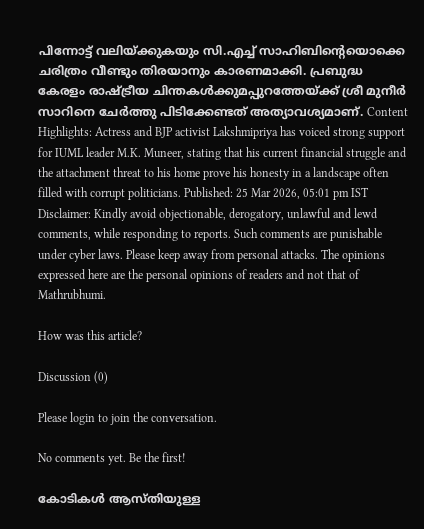പിന്നോട്ട് വലിയ്ക്കുകയും സി.എച്ച് സാഹിബിന്റെയൊക്കെ ചരിത്രം വീണ്ടും തിരയാനും കാരണമാക്കി. പ്രബുദ്ധ കേരളം രാഷ്ട്രീയ ചിന്തകൾക്കുമപ്പുറത്തേയ്ക്ക് ശ്രീ മുനീർ സാറിനെ ചേർത്തു പിടിക്കേണ്ടത് അത്യാവശ്യമാണ്. Content Highlights: Actress and BJP activist Lakshmipriya has voiced strong support for IUML leader M.K. Muneer, stating that his current financial struggle and the attachment threat to his home prove his honesty in a landscape often filled with corrupt politicians. Published: 25 Mar 2026, 05:01 pm IST Disclaimer: Kindly avoid objectionable, derogatory, unlawful and lewd comments, while responding to reports. Such comments are punishable under cyber laws. Please keep away from personal attacks. The opinions expressed here are the personal opinions of readers and not that of Mathrubhumi.

How was this article?

Discussion (0)

Please login to join the conversation.

No comments yet. Be the first!

കോടികൾ ആസ്തിയുള്ള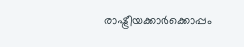രാഷ്ട്രീയക്കാർക്കൊപ്പം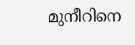മുനീറിനെ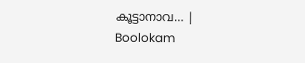കൂട്ടാനാവ… | Boolokam